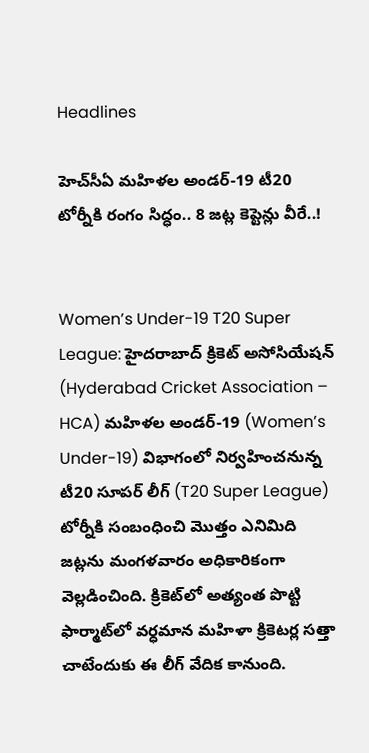Headlines

హెచ్‌సీఏ మహిళల అండర్-19 టీ20 టోర్నీకి రంగం సిద్ధం.. 8 జట్ల కెప్టెన్లు వీరే..!


Women’s Under-19 T20 Super League: హైదరాబాద్ క్రికెట్ అసోసియేషన్ (Hyderabad Cricket Association – HCA) మహిళల అండర్-19 (Women’s Under-19) విభాగంలో నిర్వహించనున్న టీ20 సూపర్ లీగ్ (T20 Super League) టోర్నీకి సంబంధించి మొత్తం ఎనిమిది జట్లను మంగళవారం అధికారికంగా వెల్లడించింది. క్రికెట్‌లో అత్యంత పొట్టి ఫార్మాట్‌లో వర్ధమాన మహిళా క్రికెటర్ల సత్తా చాటేందుకు ఈ లీగ్ వేదిక కానుంది.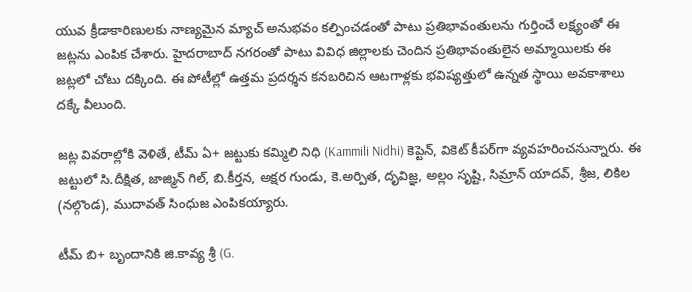యువ క్రీడాకారిణులకు నాణ్యమైన మ్యాచ్ అనుభవం కల్పించడంతో పాటు ప్రతిభావంతులను గుర్తించే లక్ష్యంతో ఈ జట్లను ఎంపిక చేశారు. హైదరాబాద్ నగరంతో పాటు వివిధ జిల్లాలకు చెందిన ప్రతిభావంతులైన అమ్మాయిలకు ఈ జట్లలో చోటు దక్కింది. ఈ పోటీల్లో ఉత్తమ ప్రదర్శన కనబరిచిన ఆటగాళ్లకు భవిష్యత్తులో ఉన్నత స్థాయి అవకాశాలు దక్కే వీలుంది.

జట్ల వివరాల్లోకి వెళితే, టీమ్ ఏ+ జట్టుకు కమ్మిలి నిధి (Kammili Nidhi) కెప్టెన్, వికెట్ కీపర్‌గా వ్యవహరించనున్నారు. ఈ జట్టులో సి.దీక్షిత, జాజ్మిన్ గిల్, బి.కీర్తన, అక్షర గుండు, కె.అర్పిత, దృవిజ్ఞ, అల్లం సృష్టి, సిమ్రాన్ యాదవ్, శ్రీజ, లికిల (నల్గొండ), ముదావత్ సింధుజ ఎంపికయ్యారు.

టీమ్ బి+ బృందానికి జి.కావ్య శ్రీ (G.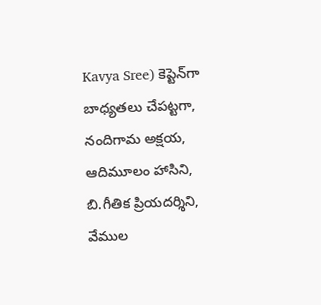Kavya Sree) కెప్టెన్‌గా బాధ్యతలు చేపట్టగా, నందిగామ అక్షయ, ఆదిమూలం హాసిని, బి.గీతిక ప్రియదర్శిని, వేముల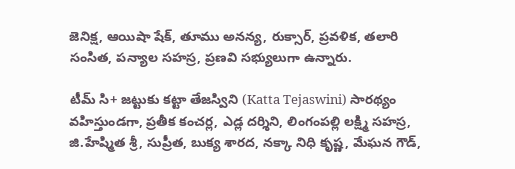జెనిక్ష, ఆయిషా షేక్, తూము అనన్య, రుక్సార్, ప్రవళిక, తలారి సంసిత, పన్యాల సహస్ర, ప్రణవి సభ్యులుగా ఉన్నారు.

టీమ్ సి+ జట్టుకు కట్టా తేజస్విని (Katta Tejaswini) సారథ్యం వహిస్తుండగా, ప్రతీక కంచర్ల, ఎడ్ల దర్శిని, లింగంపల్లి లక్ష్మి సహస్ర, జి.హేష్మిత శ్రీ, సుప్రీత, బుక్య శారద, నక్కా నిధి కృష్ణ, మేఘన గౌడ్,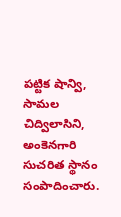పట్టిక షాన్వి, సామల చిద్విలాసిని, అంకెనగారి సుచరిత స్థానం సంపాదించారు.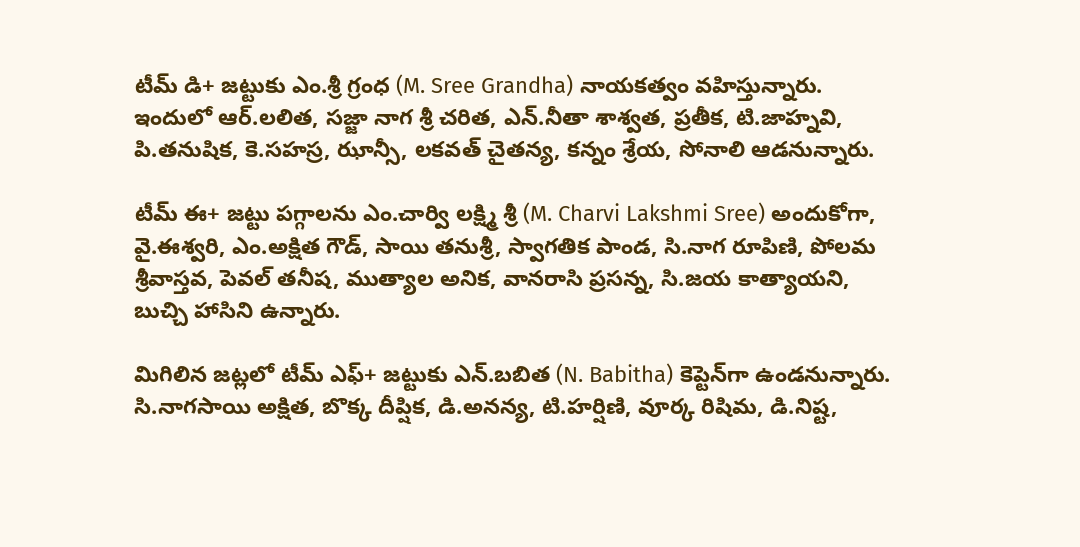టీమ్ డి+ జట్టుకు ఎం.శ్రీ గ్రంధ (M. Sree Grandha) నాయకత్వం వహిస్తున్నారు. ఇందులో ఆర్.లలిత, సజ్జా నాగ శ్రీ చరిత, ఎన్.నీతా శాశ్వత, ప్రతీక, టి.జాహ్నవి, పి.తనుషిక, కె.సహస్ర, ఝాన్సీ, లకవత్ చైతన్య, కన్నం శ్రేయ, సోనాలి ఆడనున్నారు.

టీమ్ ఈ+ జట్టు పగ్గాలను ఎం.చార్వి లక్ష్మి శ్రీ (M. Charvi Lakshmi Sree) అందుకోగా, వై.ఈశ్వరి, ఎం.అక్షిత గౌడ్, సాయి తనుశ్రీ, స్వాగతిక పాండ, సి.నాగ రూపిణి, పోలమ శ్రీవాస్తవ, పెవల్ తనీష, ముత్యాల అనిక, వానరాసి ప్రసన్న, సి.జయ కాత్యాయని, బుచ్చి హాసిని ఉన్నారు.

మిగిలిన జట్లలో టీమ్ ఎఫ్+ జట్టుకు ఎన్.బబిత (N. Babitha) కెప్టెన్‌గా ఉండనున్నారు. సి.నాగసాయి అక్షిత, బొక్క దీప్షిక, డి.అనన్య, టి.హర్షిణి, వూర్క రిషిమ, డి.నిష్ట,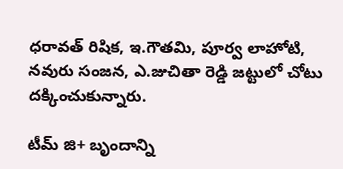ధరావత్ రిషిక, ఇ.గౌతమి, పూర్వ లాహోటి, నవురు సంజన, ఎ.జుచితా రెడ్డి జట్టులో చోటు దక్కించుకున్నారు.

టీమ్ జి+ బృందాన్ని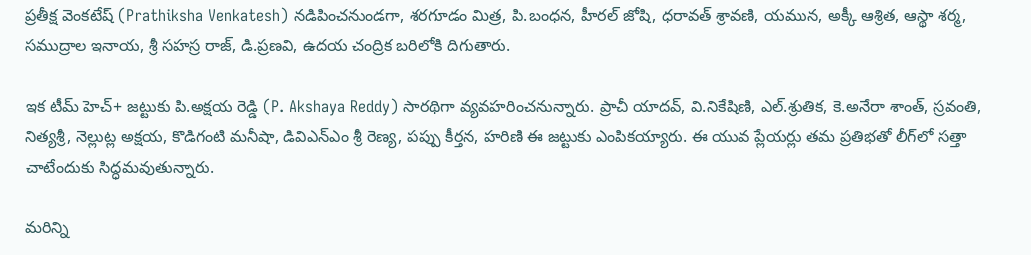ప్రతీక్ష వెంకటేష్ (Prathiksha Venkatesh) నడిపించనుండగా, శరగూడం మిత్ర, పి.బంధన, హీరల్ జోషి, ధరావత్ శ్రావణి, యమున, అక్కీ ఆశ్రిత, ఆస్థా శర్మ, సముద్రాల ఇనాయ, శ్రీ సహస్ర రాజ్, డి.ప్రణవి, ఉదయ చంద్రిక బరిలోకి దిగుతారు.

ఇక టీమ్ హెచ్+ జట్టుకు పి.అక్షయ రెడ్డి (P. Akshaya Reddy) సారథిగా వ్యవహరించనున్నారు. ప్రాచీ యాదవ్, వి.నికేషిణి, ఎల్.శ్రుతిక, కె.అనేరా శాంత్, స్రవంతి, నిత్యశ్రీ, నెల్లుట్ల అక్షయ, కొడిగంటి మనీషా, డివిఎన్ఎం శ్రీ రెణ్య, పప్పు కీర్తన, హరిణి ఈ జట్టుకు ఎంపికయ్యారు. ఈ యువ ప్లేయర్లు తమ ప్రతిభతో లీగ్‌లో సత్తా చాటేందుకు సిద్ధమవుతున్నారు.

మరిన్ని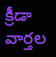క్రీడా వార్తల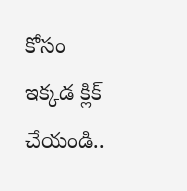కోసం ఇక్కడ క్లిక్ చేయండి..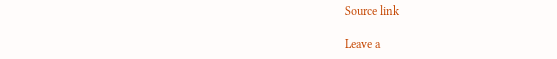Source link

Leave a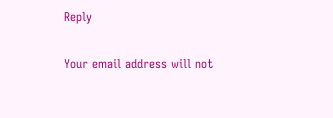Reply

Your email address will not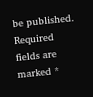be published. Required fields are marked *